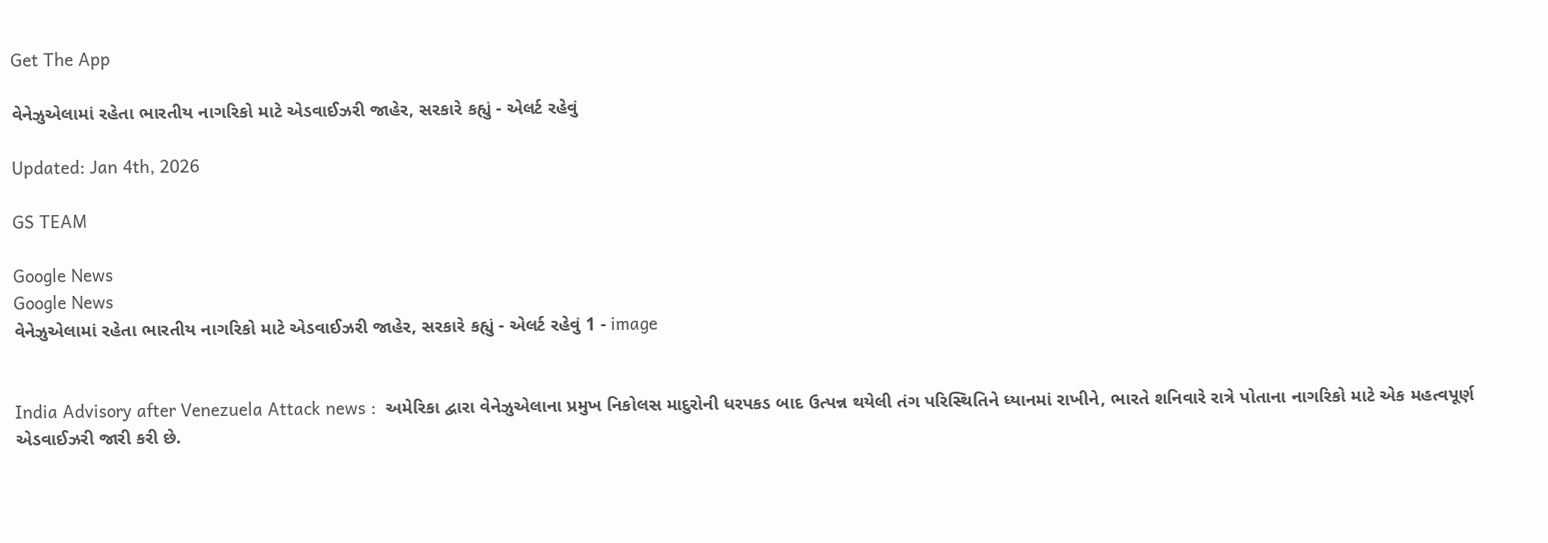Get The App

વેનેઝુએલામાં રહેતા ભારતીય નાગરિકો માટે એડવાઈઝરી જાહેર, સરકારે કહ્યું - એલર્ટ રહેવું

Updated: Jan 4th, 2026

GS TEAM

Google News
Google News
વેનેઝુએલામાં રહેતા ભારતીય નાગરિકો માટે એડવાઈઝરી જાહેર, સરકારે કહ્યું - એલર્ટ રહેવું 1 - image


India Advisory after Venezuela Attack news :  અમેરિકા દ્વારા વેનેઝુએલાના પ્રમુખ નિકોલસ માદુરોની ધરપકડ બાદ ઉત્પન્ન થયેલી તંગ પરિસ્થિતિને ધ્યાનમાં રાખીને, ભારતે શનિવારે રાત્રે પોતાના નાગરિકો માટે એક મહત્વપૂર્ણ એડવાઈઝરી જારી કરી છે.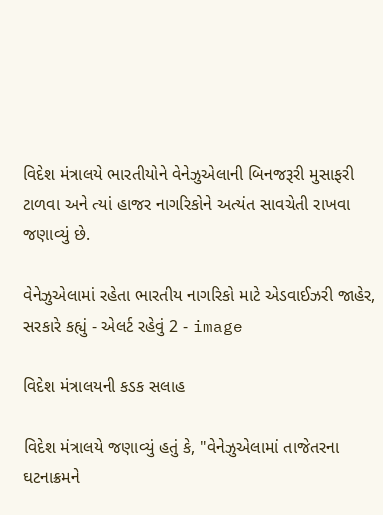વિદેશ મંત્રાલયે ભારતીયોને વેનેઝુએલાની બિનજરૂરી મુસાફરી ટાળવા અને ત્યાં હાજર નાગરિકોને અત્યંત સાવચેતી રાખવા જણાવ્યું છે.

વેનેઝુએલામાં રહેતા ભારતીય નાગરિકો માટે એડવાઈઝરી જાહેર, સરકારે કહ્યું - એલર્ટ રહેવું 2 - image

વિદેશ મંત્રાલયની કડક સલાહ

વિદેશ મંત્રાલયે જણાવ્યું હતું કે, "વેનેઝુએલામાં તાજેતરના ઘટનાક્રમને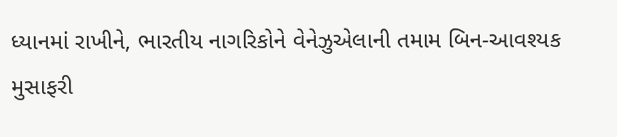ધ્યાનમાં રાખીને, ભારતીય નાગરિકોને વેનેઝુએલાની તમામ બિન-આવશ્યક મુસાફરી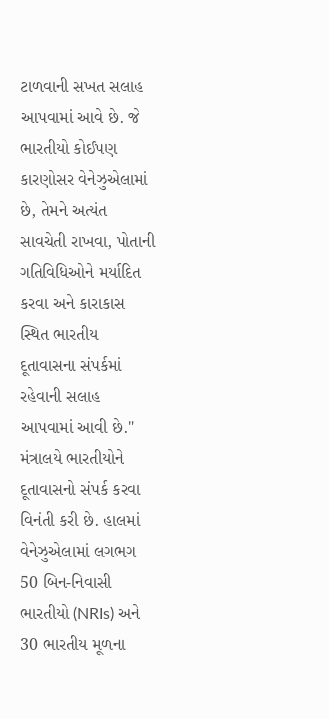ટાળવાની સખત સલાહ આપવામાં આવે છે. જે ભારતીયો કોઈપણ કારણોસર વેનેઝુએલામાં છે, તેમને અત્યંત સાવચેતી રાખવા, પોતાની ગતિવિધિઓને મર્યાદિત કરવા અને કારાકાસ સ્થિત ભારતીય દૂતાવાસના સંપર્કમાં રહેવાની સલાહ આપવામાં આવી છે." મંત્રાલયે ભારતીયોને દૂતાવાસનો સંપર્ક કરવા વિનંતી કરી છે. હાલમાં વેનેઝુએલામાં લગભગ 50 બિન-નિવાસી ભારતીયો (NRIs) અને 30 ભારતીય મૂળના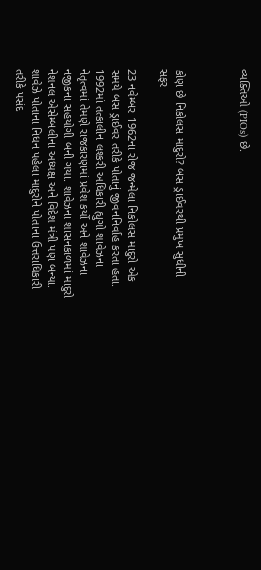વ્યક્તિઓ (PIOs) છે.



કોણ છે નિકોલસ માદુરો? બસ ડ્રાઈવરથી પ્રમુખ સુધીની સફર

23 નવેમ્બર 1962ના રોજ જન્મેલા નિકોલસ માદુરો એક સમયે બસ ડ્રાઈવર તરીકે પોતાનું જીવનનિર્વાહ કરતા હતા. 1992માં તત્કાલીન લશ્કરી અધિકારી હ્યુગો શાવેઝના નેતૃત્વમાં તેમણે રાજકારણમાં પ્રવેશ કર્યો અને શાવેઝના નજીકના સહયોગી બની ગયા. શાવેઝના શાસનકાળમાં માદુરો નેશનલ એસેમ્બલીના અધ્યક્ષ અને વિદેશ મંત્રી પણ બન્યા. શાવેઝે પોતાના નિધન પહેલા માદુરોને પોતાના ઉત્તરાધિકારી તરીકે પસંદ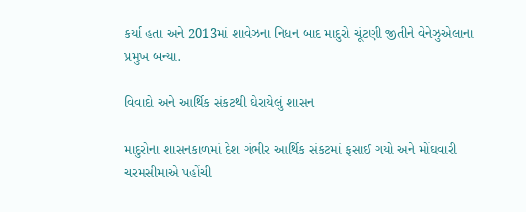કર્યા હતા અને 2013માં શાવેઝના નિધન બાદ માદુરો ચૂંટણી જીતીને વેનેઝુએલાના પ્રમુખ બન્યા.

વિવાદો અને આર્થિક સંકટથી ઘેરાયેલું શાસન

માદુરોના શાસનકાળમાં દેશ ગંભીર આર્થિક સંકટમાં ફસાઈ ગયો અને મોંઘવારી ચરમસીમાએ પહોંચી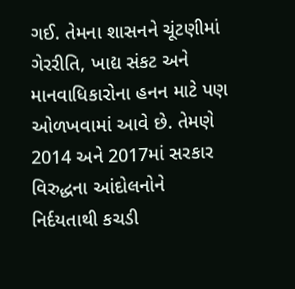ગઈ. તેમના શાસનને ચૂંટણીમાં ગેરરીતિ, ખાદ્ય સંકટ અને માનવાધિકારોના હનન માટે પણ ઓળખવામાં આવે છે. તેમણે 2014 અને 2017માં સરકાર વિરુદ્ધના આંદોલનોને નિર્દયતાથી કચડી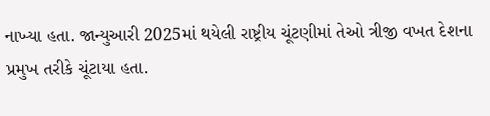નાખ્યા હતા. જાન્યુઆરી 2025માં થયેલી રાષ્ટ્રીય ચૂંટણીમાં તેઓ ત્રીજી વખત દેશના પ્રમુખ તરીકે ચૂંટાયા હતા.